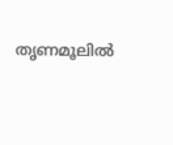തൃണമൂലില്‍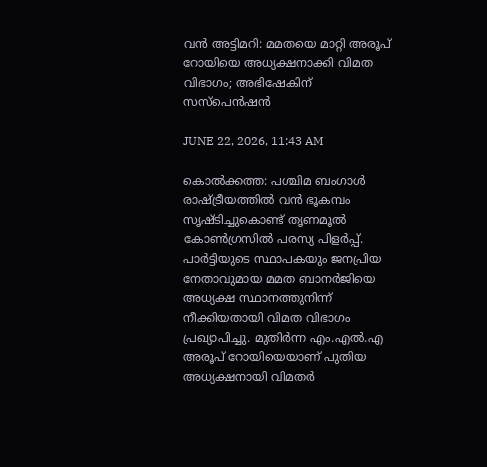വന്‍ അട്ടിമറി: മമതയെ മാറ്റി അരൂപ് റോയിയെ അധ്യക്ഷനാക്കി വിമത വിഭാഗം; അഭിഷേകിന് സസ്പെന്‍ഷന്‍

JUNE 22, 2026, 11:43 AM

കൊല്‍ക്കത്ത: പശ്ചിമ ബംഗാള്‍ രാഷ്ട്രീയത്തില്‍ വന്‍ ഭൂകമ്പം സൃഷ്ടിച്ചുകൊണ്ട് തൃണമൂല്‍ കോണ്‍ഗ്രസില്‍ പരസ്യ പിളര്‍പ്പ്. പാര്‍ട്ടിയുടെ സ്ഥാപകയും ജനപ്രിയ നേതാവുമായ മമത ബാനര്‍ജിയെ അധ്യക്ഷ സ്ഥാനത്തുനിന്ന് നീക്കിയതായി വിമത വിഭാഗം പ്രഖ്യാപിച്ചു. മുതിര്‍ന്ന എം.എല്‍.എ അരൂപ് റോയിയെയാണ് പുതിയ അധ്യക്ഷനായി വിമതര്‍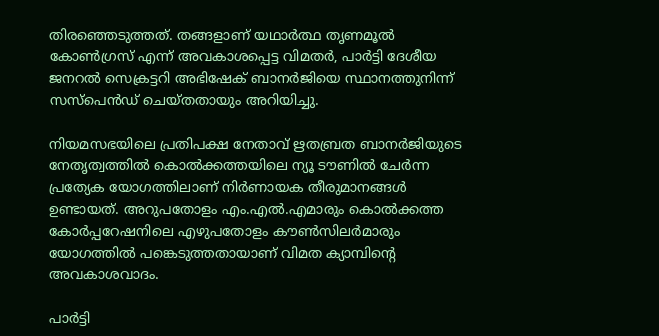തിരഞ്ഞെടുത്തത്. തങ്ങളാണ് യഥാര്‍ത്ഥ തൃണമൂല്‍ കോണ്‍ഗ്രസ് എന്ന് അവകാശപ്പെട്ട വിമതര്‍, പാര്‍ട്ടി ദേശീയ ജനറല്‍ സെക്രട്ടറി അഭിഷേക് ബാനര്‍ജിയെ സ്ഥാനത്തുനിന്ന് സസ്പെന്‍ഡ് ചെയ്തതായും അറിയിച്ചു.

നിയമസഭയിലെ പ്രതിപക്ഷ നേതാവ് ഋതബ്രത ബാനര്‍ജിയുടെ നേതൃത്വത്തില്‍ കൊല്‍ക്കത്തയിലെ ന്യൂ ടൗണില്‍ ചേര്‍ന്ന പ്രത്യേക യോഗത്തിലാണ് നിര്‍ണായക തീരുമാനങ്ങള്‍ ഉണ്ടായത്. അറുപതോളം എം.എല്‍.എമാരും കൊല്‍ക്കത്ത കോര്‍പ്പറേഷനിലെ എഴുപതോളം കൗണ്‍സിലര്‍മാരും യോഗത്തില്‍ പങ്കെടുത്തതായാണ് വിമത ക്യാമ്പിന്റെ അവകാശവാദം.

പാര്‍ട്ടി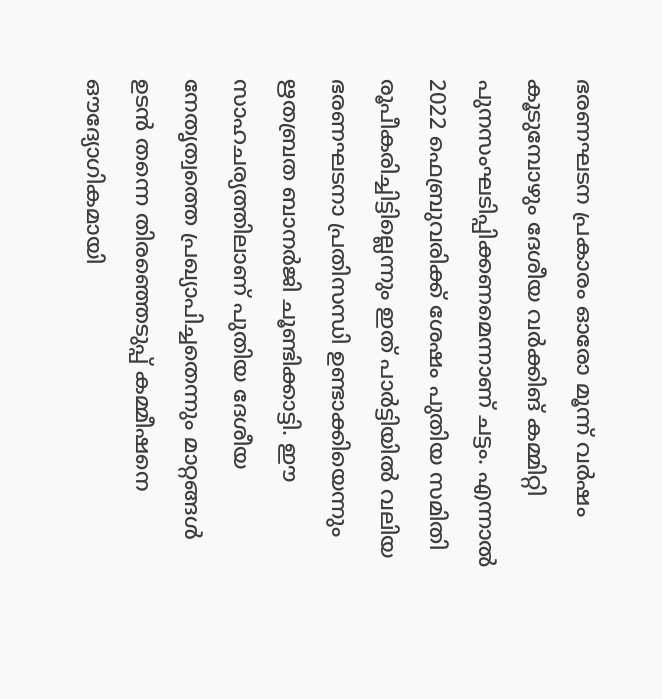ഭരണഘടന പ്രകാരം ഓരോ മൂന്ന് വര്‍ഷം കൂടുമ്പോഴും ദേശീയ വര്‍ക്കിങ് കമ്മിറ്റി പുനസംഘടിപ്പിക്കണമെന്നാണ് ചട്ടം. എന്നാല്‍ 2022 ഫെബ്രുവരിക്ക് ശേഷം പുതിയ സമിതി രൂപീകരിച്ചിട്ടില്ലെന്നും ഇത് പാര്‍ട്ടിയില്‍ വലിയ ഭരണഘടനാ പ്രതിസന്ധി ഉണ്ടാക്കിയെന്നും ഋതബ്രത ബാനര്‍ജി ചൂണ്ടിക്കാട്ടി. ഈ സാഹചര്യത്തിലാണ് പുതിയ ദേശീയ നേതൃത്വത്തെ പ്രഖ്യാപിച്ചതെന്നും മാറ്റങ്ങള്‍ ഉടന്‍ തന്നെ തിരഞ്ഞെടുപ്പ് കമ്മീഷനെ ഔദ്യോഗികമായി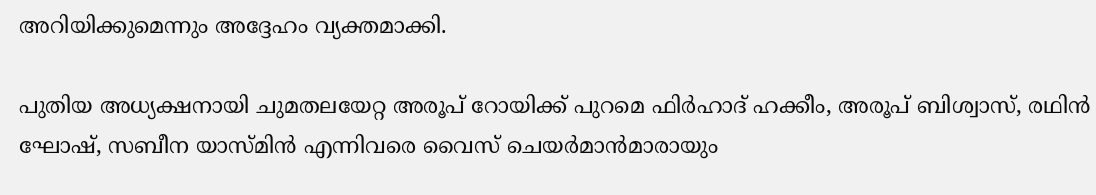അറിയിക്കുമെന്നും അദ്ദേഹം വ്യക്തമാക്കി.

പുതിയ അധ്യക്ഷനായി ചുമതലയേറ്റ അരൂപ് റോയിക്ക് പുറമെ ഫിര്‍ഹാദ് ഹക്കീം, അരൂപ് ബിശ്വാസ്, രഥിന്‍ ഘോഷ്, സബീന യാസ്മിന്‍ എന്നിവരെ വൈസ് ചെയര്‍മാന്‍മാരായും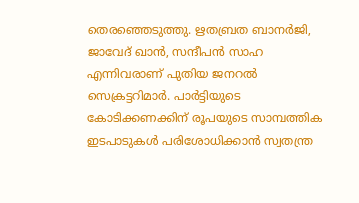തെരഞ്ഞെടുത്തു. ഋതബ്രത ബാനര്‍ജി, ജാവേദ് ഖാന്‍, സന്ദീപന്‍ സാഹ എന്നിവരാണ് പുതിയ ജനറല്‍ സെക്രട്ടറിമാര്‍. പാര്‍ട്ടിയുടെ കോടിക്കണക്കിന് രൂപയുടെ സാമ്പത്തിക ഇടപാടുകള്‍ പരിശോധിക്കാന്‍ സ്വതന്ത്ര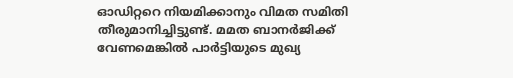ഓഡിറ്ററെ നിയമിക്കാനും വിമത സമിതി തീരുമാനിച്ചിട്ടുണ്ട്. മമത ബാനര്‍ജിക്ക് വേണമെങ്കില്‍ പാര്‍ട്ടിയുടെ മുഖ്യ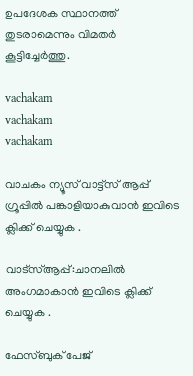ഉപദേശക സ്ഥാനത്ത് തുടരാമെന്നും വിമതര്‍ കൂട്ടിച്ചേര്‍ത്തു.

vachakam
vachakam
vachakam

വാചകം ന്യൂസ് വാട്ട്സ് ആപ്പ് ഗ്രൂപ്പിൽ പങ്കാളിയാകുവാൻ ഇവിടെ ക്ലിക്ക് ചെയ്യുക .

വാട്സ്ആപ്പ്:ചാനലിൽ അംഗമാകാൻ ഇവിടെ ക്ലിക്ക് ചെയ്യുക .

ഫേസ്ബുക് പേജ്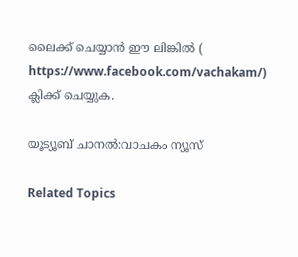ലൈക്ക് ചെയ്യാൻ ഈ ലിങ്കിൽ (
https://www.facebook.com/vachakam/) ക്ലിക്ക് ചെയ്യുക.

യൂട്യൂബ് ചാനൽ:വാചകം ന്യൂസ്

Related Topics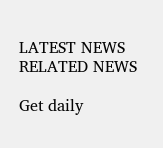LATEST NEWS
RELATED NEWS

Get daily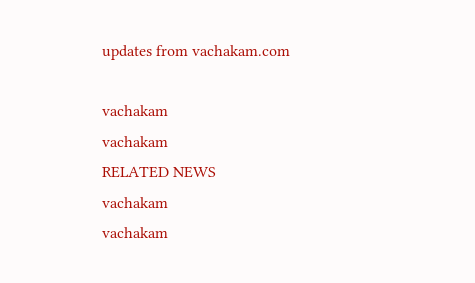updates from vachakam.com

vachakam
vachakam
RELATED NEWS
vachakam
vachakam